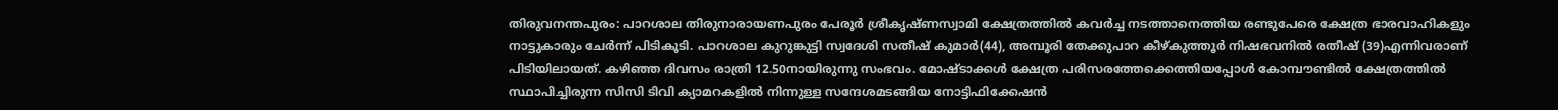തിരുവനന്തപുരം: പാറശാല തിരുനാരായണപുരം പേരൂർ ശ്രീകൃഷ്ണസ്വാമി ക്ഷേത്രത്തിൽ കവർച്ച നടത്താനെത്തിയ രണ്ടുപേരെ ക്ഷേത്ര ഭാരവാഹികളും നാട്ടുകാരും ചേർന്ന് പിടികൂടി. പാറശാല കുറുങ്കുട്ടി സ്വദേശി സതീഷ് കുമാർ(44), അമ്പൂരി തേക്കുപാറ കീഴ്കുത്തൂർ നിഷഭവനിൽ രതീഷ് (39)എന്നിവരാണ് പിടിയിലായത്. കഴിഞ്ഞ ദിവസം രാത്രി 12.50നായിരുന്നു സംഭവം. മോഷ്ടാക്കൾ ക്ഷേത്ര പരിസരത്തേക്കെത്തിയപ്പോൾ കോമ്പൗണ്ടിൽ ക്ഷേത്രത്തിൽ സ്ഥാപിച്ചിരുന്ന സിസി ടിവി ക്യാമറകളിൽ നിന്നുള്ള സന്ദേശമടങ്ങിയ നോട്ടിഫിക്കേഷൻ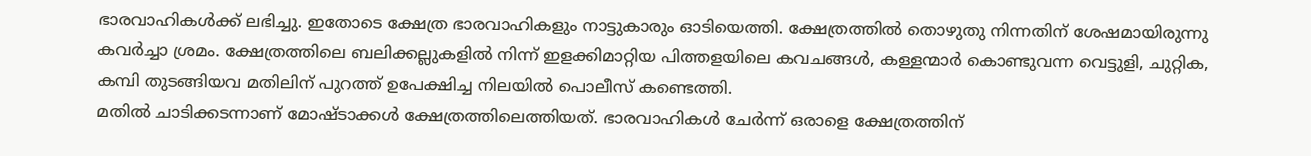ഭാരവാഹികൾക്ക് ലഭിച്ചു. ഇതോടെ ക്ഷേത്ര ഭാരവാഹികളും നാട്ടുകാരും ഓടിയെത്തി. ക്ഷേത്രത്തിൽ തൊഴുതു നിന്നതിന് ശേഷമായിരുന്നു കവർച്ചാ ശ്രമം. ക്ഷേത്രത്തിലെ ബലിക്കല്ലുകളിൽ നിന്ന് ഇളക്കിമാറ്റിയ പിത്തളയിലെ കവചങ്ങൾ, കള്ളന്മാർ കൊണ്ടുവന്ന വെട്ടുളി, ചുറ്റിക, കമ്പി തുടങ്ങിയവ മതിലിന് പുറത്ത് ഉപേക്ഷിച്ച നിലയിൽ പൊലീസ് കണ്ടെത്തി.
മതിൽ ചാടിക്കടന്നാണ് മോഷ്ടാക്കൾ ക്ഷേത്രത്തിലെത്തിയത്. ഭാരവാഹികൾ ചേർന്ന് ഒരാളെ ക്ഷേത്രത്തിന്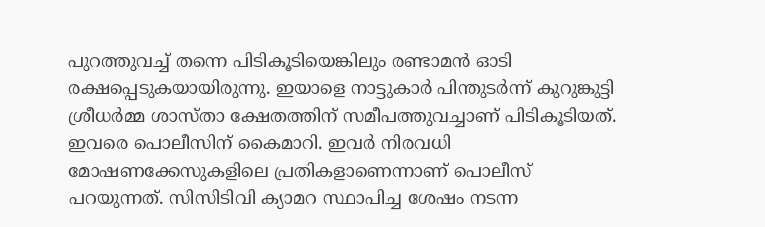പുറത്തുവച്ച് തന്നെ പിടികൂടിയെങ്കിലും രണ്ടാമൻ ഓടി രക്ഷപ്പെടുകയായിരുന്നു. ഇയാളെ നാട്ടുകാർ പിന്തുടർന്ന് കുറുങ്കുട്ടി ശ്രീധർമ്മ ശാസ്താ ക്ഷേതത്തിന് സമീപത്തുവച്ചാണ് പിടികൂടിയത്. ഇവരെ പൊലീസിന് കൈമാറി. ഇവർ നിരവധി മോഷണക്കേസുകളിലെ പ്രതികളാണെന്നാണ് പൊലീസ് പറയുന്നത്. സിസിടിവി ക്യാമറ സ്ഥാപിച്ച ശേഷം നടന്ന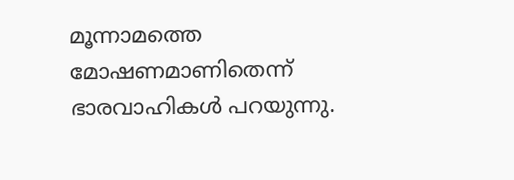മൂന്നാമത്തെ മോഷണമാണിതെന്ന് ഭാരവാഹികൾ പറയുന്നു.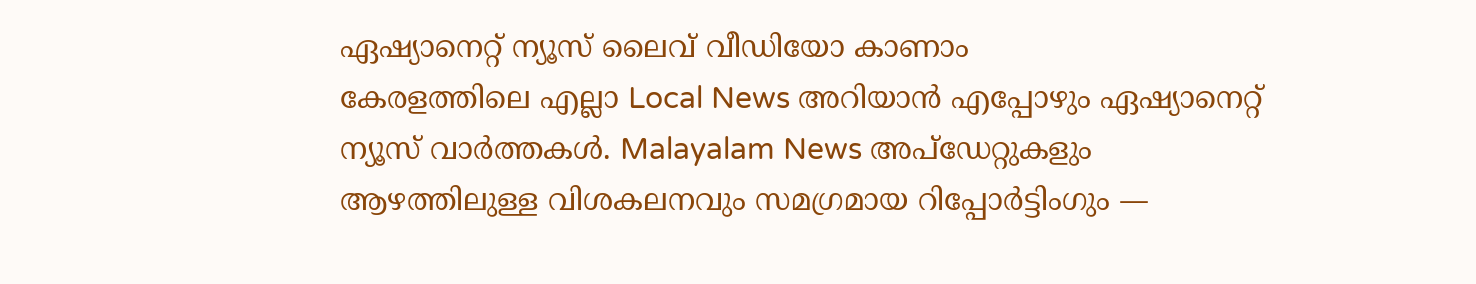ഏഷ്യാനെറ്റ് ന്യൂസ് ലൈവ് വീഡിയോ കാണാം
കേരളത്തിലെ എല്ലാ Local News അറിയാൻ എപ്പോഴും ഏഷ്യാനെറ്റ് ന്യൂസ് വാർത്തകൾ. Malayalam News അപ്ഡേറ്റുകളും ആഴത്തിലുള്ള വിശകലനവും സമഗ്രമായ റിപ്പോർട്ടിംഗും —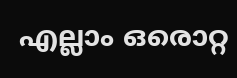എല്ലാം ഒരൊറ്റ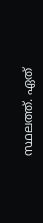സ്ഥലത്ത്. ഏത്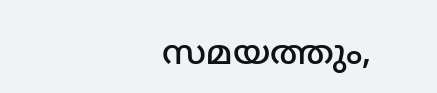സമയത്തും,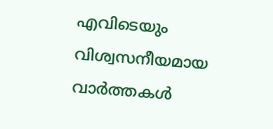എവിടെയും വിശ്വസനീയമായ വാർത്തകൾ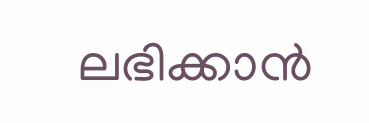ലഭിക്കാൻ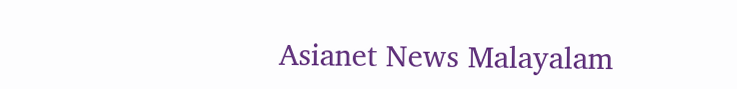Asianet News Malayalam